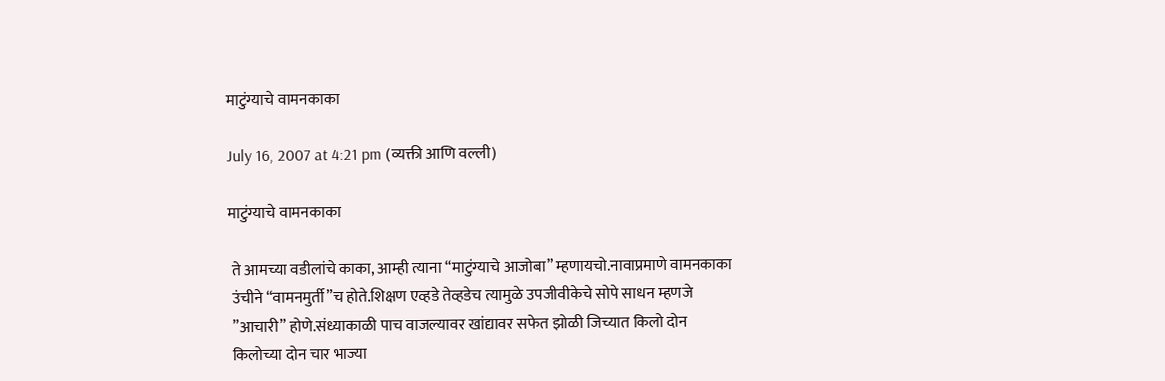माटुंग्याचे वामनकाका

July 16, 2007 at 4:21 pm (व्यक्ती आणि वल्ली)

माटुंग्याचे वामनकाका

 ते आमच्या वडीलांचे काका, आम्ही त्याना “माटुंग्याचे आजोबा” म्हणायचो.नावाप्रमाणे वामनकाका
 उंचीने “वामनमुर्ती”च होते.शिक्षण एव्हडे तेव्हडेच त्यामुळे उपजीवीकेचे सोपे साधन म्हणजे
 ”आचारी” होणे.संध्याकाळी पाच वाजल्यावर खांद्यावर सफेत झोळी जिच्यात किलो दोन
 किलोच्या दोन चार भाज्या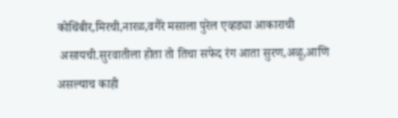कोथिंबीर,मिरची,नारळ,वगैरे मसाला पुरेल एव्हड्या आकाराची
 असायची.सुरवातीला होता तो तिचा सफेद रंग आता सुरण,अळू,आणि असल्याच काही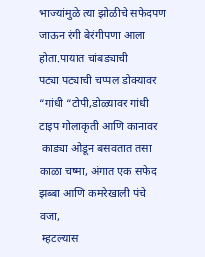भाज्यांमुळे त्या झोळीचे सफेदपण जाऊन रंगी बेरंगीपणा आला होता.पायात चांबड्याची
पट्या पट्याची चप्पल डोक्यावर “गांधी “टोपी,डोळ्यावर गांधी टाइप गोलाकृती आणि कानावर
 काड्या ओडून बसवतात तसा काळा चष्मा, अंगात एक सफेद झब्बा आणि कमरेखाली पंचे वजा,
 म्हटल्यास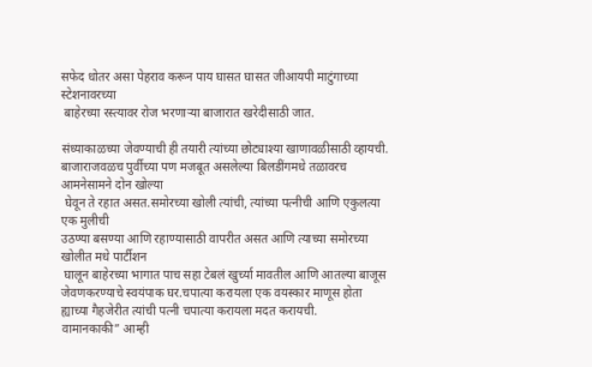सफेद धोतर असा पेहराव करून पाय घासत घासत जीआयपी माटुंगाच्या स्टेशनावरच्या
 बाहेरच्या रस्त्यावर रोज भरणाऱ्या बाजारात खरेदीसाठी जात.

संध्याकाळच्या जेवण्याची ही तयारी त्यांच्या छोट्याश्या खाणावळीसाठी व्हायची.
बाजाराजवळच पुर्वीच्या पण मजबूत असलेल्या बिलडींगमधे तळावरच आमनेसामने दोन खोल्या
 घेवून ते रहात असत.समोरच्या खोली त्यांची, त्यांच्या पत्नीची आणि एकुलत्या एक मुलीची
उठण्या बसण्या आणि रहाण्यासाठी वापरीत असत आणि त्याच्या समोरच्या खोलीत मधे पार्टीशन
 घालून बाहेरच्या भागात पाच सहा टेबलं खुर्च्या मावतील आणि आतल्या बाजूस जेवणकरण्याचे स्वयंपाक घर.चपात्या करायला एक वयस्कार माणूस होता ह्याच्या गैहजेरीत त्यांची पत्नी चपात्या करायला मदत करायची.
वामानकाकी” आम्ही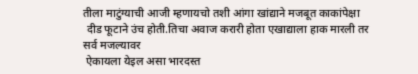तीला माटुंग्याची आजी म्हणायचो तशी आंगा खांद्याने मजबूत काकांपेक्षा
 दीड फूटाने उंच होती.तिचा अवाज करारी होता एखाद्याला हाक मारली तर सर्व मजल्यावर
 ऐकायला येइल असा भारदस्त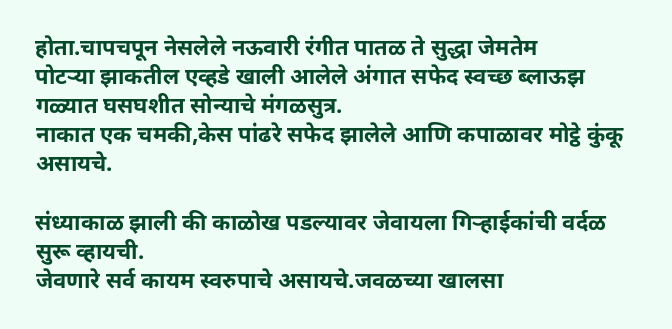होता.चापचपून नेसलेले नऊवारी रंगीत पातळ ते सुद्धा जेमतेम
पोटऱ्या झाकतील एव्हडे खाली आलेले अंगात सफेद स्वच्छ ब्लाऊझ गळ्यात घसघशीत सोन्याचे मंगळसुत्र.
नाकात एक चमकी,केस पांढरे सफेद झालेले आणि कपाळावर मोट्ठे कुंकू असायचे.

संध्याकाळ झाली की काळोख पडल्यावर जेवायला गिऱ्हाईकांची वर्दळ सुरू व्हायची.
जेवणारे सर्व कायम स्वरुपाचे असायचे.जवळच्या खालसा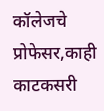कॉलेजचे प्रोफेसर,काही काटकसरी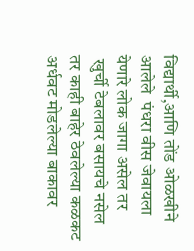विद्यार्थी,आणि तोंड ओळखीने आलेले  पंधरा वीस जेवायला येणारे लोक जागा असेल तर
 खुर्ची टेबलावर बसायचे नसेल तर काही बाहेर ठेवलेल्या कळकट अर्धवट मोडलेल्या बाकावर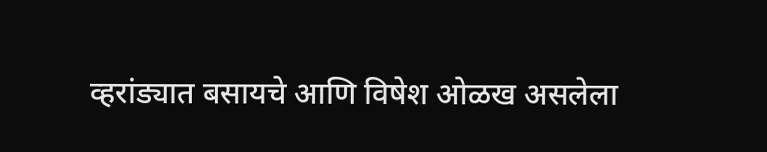व्हरांड्यात बसायचे आणि विषेश ओळख असलेला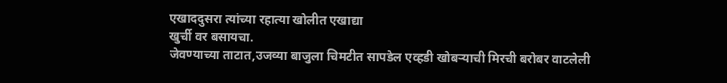एखाददुसरा त्यांच्या रहात्या खोलीत एखाद्या
खुर्ची वर बसायचा.
जेवण्याच्या ताटात,उजव्या बाजुला चिमटीत सापडेल एव्हडी खोबऱ्याची मिरची बरोबर वाटलेली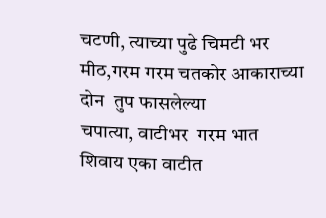चटणी, त्याच्या पुढे चिमटी भर मीठ,गरम गरम चतकोर आकाराच्या दोन  तुप फासलेल्या
चपात्या, वाटीभर  गरम भात शिवाय एका वाटीत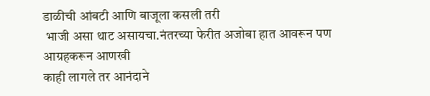डाळीची आंबटी आणि बाजूला कसली तरी
 भाजी असा थाट असायचा.नंतरच्या फेरीत अजोबा हात आवरून पण आग्रहकरून आणखी
काही लागले तर आनंदाने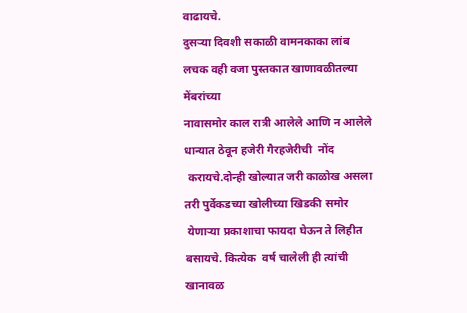वाढायचे.
दुसऱ्या दिवशी सकाळी वामनकाका लांब लचक वही वजा पुस्तकात खाणावळीतल्या मेंबरांच्या
नावासमोर काल रात्री आलेले आणि न आलेले धान्यात ठेवून हजेरी गैरहजेरीची  नोंद
 करायचे.दोन्ही खोल्यात जरी काळोख असला तरी पुर्वेकडच्या खोलीच्या खिडकी समोर
 येणाऱ्या प्रकाशाचा फायदा घेऊन ते लिहीत बसायचे. कित्येक  वर्ष चालेली ही त्यांची
खानावळ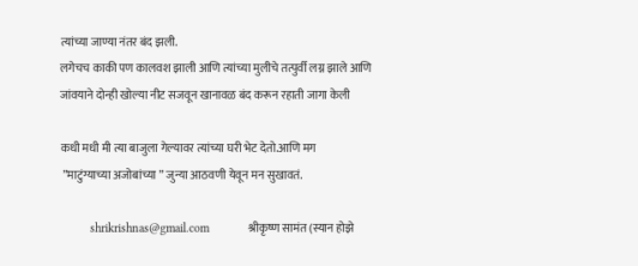त्यांच्या जाण्या नंतर बंद झली.
लगेचच काकी पण कालवश झाली आणि त्यांच्या मुलीचे तत्पुर्वी लग्न झाले आणि
जांवयाने दोन्ही खोल्या नीट सजवून खानावळ बंद करून रहाती जागा केली

कधी मधी मी त्या बाजुला गेल्यावर त्यांच्या घरी भेट देतो.आणि मग
 ”माटुंग्याच्या अजोबांच्या ” जुन्या आठवणी येवून मन सुखावतं.

          shrikrishnas@gmail.com             श्रीकृष्ण सामंत (स्यान होझे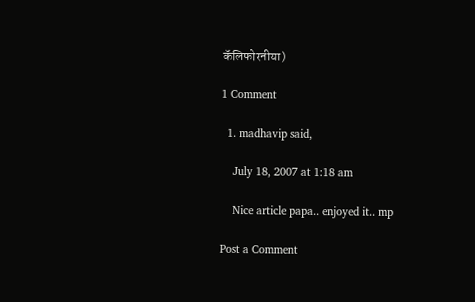कॅलिफोरनीया)

1 Comment

  1. madhavip said,

    July 18, 2007 at 1:18 am

    Nice article papa.. enjoyed it.. mp

Post a Comment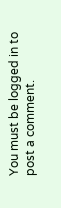You must be logged in to post a comment.